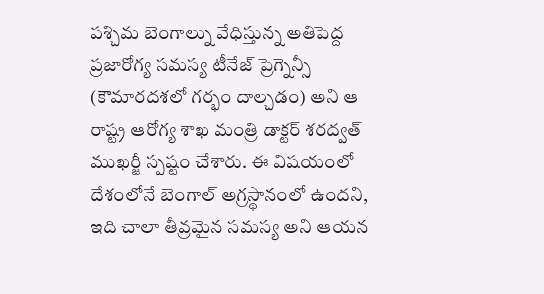పశ్చిమ బెంగాల్ను వేధిస్తున్న అతిపెద్ద ప్రజారోగ్య సమస్య టీనేజ్ ప్రెగ్నెన్సీ (కౌమారదశలో గర్భం దాల్చడం) అని ఆ రాష్ట్ర ఆరోగ్య శాఖ మంత్రి డాక్టర్ శరద్వత్ ముఖర్జీ స్పష్టం చేశారు. ఈ విషయంలో దేశంలోనే బెంగాల్ అగ్రస్థానంలో ఉందని, ఇది చాలా తీవ్రమైన సమస్య అని ఆయన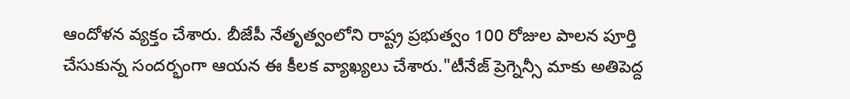ఆందోళన వ్యక్తం చేశారు. బీజేపీ నేతృత్వంలోని రాష్ట్ర ప్రభుత్వం 100 రోజుల పాలన పూర్తి చేసుకున్న సందర్భంగా ఆయన ఈ కీలక వ్యాఖ్యలు చేశారు."టీనేజ్ ప్రెగ్నెన్సీ మాకు అతిపెద్ద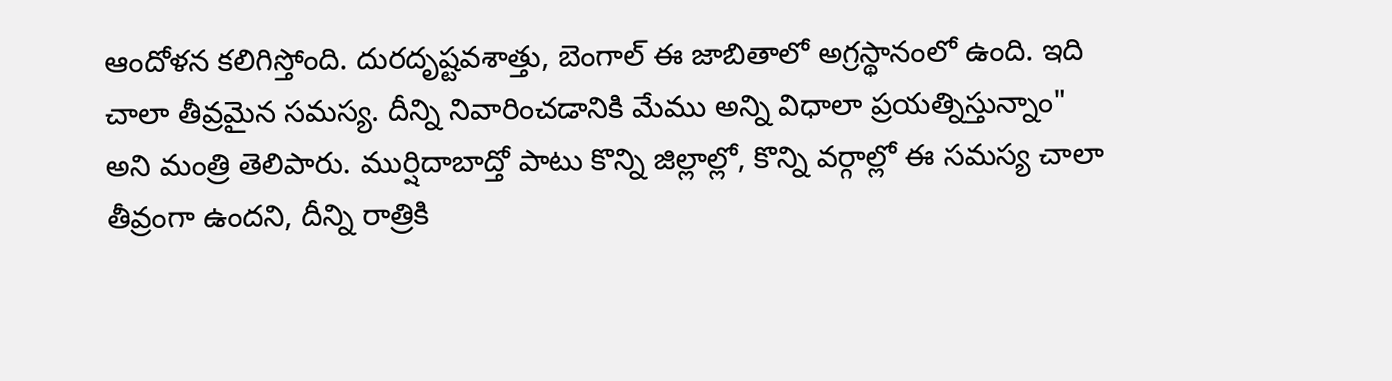ఆందోళన కలిగిస్తోంది. దురదృష్టవశాత్తు, బెంగాల్ ఈ జాబితాలో అగ్రస్థానంలో ఉంది. ఇది చాలా తీవ్రమైన సమస్య. దీన్ని నివారించడానికి మేము అన్ని విధాలా ప్రయత్నిస్తున్నాం" అని మంత్రి తెలిపారు. ముర్షిదాబాద్తో పాటు కొన్ని జిల్లాల్లో, కొన్ని వర్గాల్లో ఈ సమస్య చాలా తీవ్రంగా ఉందని, దీన్ని రాత్రికి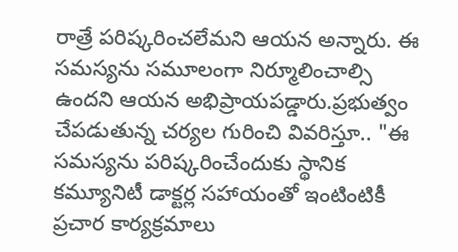రాత్రే పరిష్కరించలేమని ఆయన అన్నారు. ఈ సమస్యను సమూలంగా నిర్మూలించాల్సి ఉందని ఆయన అభిప్రాయపడ్డారు.ప్రభుత్వం చేపడుతున్న చర్యల గురించి వివరిస్తూ.. "ఈ సమస్యను పరిష్కరించేందుకు స్థానిక కమ్యూనిటీ డాక్టర్ల సహాయంతో ఇంటింటికీ ప్రచార కార్యక్రమాలు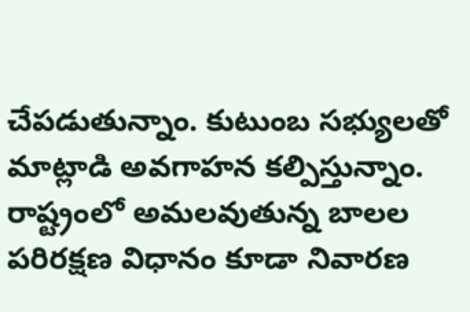చేపడుతున్నాం. కుటుంబ సభ్యులతో మాట్లాడి అవగాహన కల్పిస్తున్నాం. రాష్ట్రంలో అమలవుతున్న బాలల పరిరక్షణ విధానం కూడా నివారణ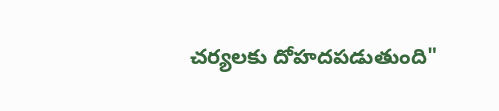చర్యలకు దోహదపడుతుంది"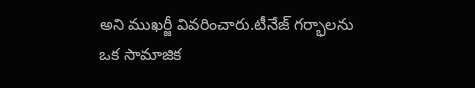అని ముఖర్జీ వివరించారు.టీనేజ్ గర్భాలను ఒక సామాజిక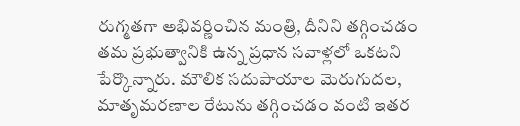రుగ్మతగా అభివర్ణించిన మంత్రి, దీనిని తగ్గించడం తమ ప్రభుత్వానికి ఉన్న ప్రధాన సవాళ్లలో ఒకటని పేర్కొన్నారు. మౌలిక సదుపాయాల మెరుగుదల, మాతృమరణాల రేటును తగ్గించడం వంటి ఇతర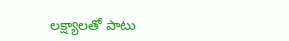లక్ష్యాలతో పాటు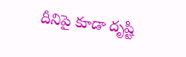దీనిపై కూడా దృష్టి